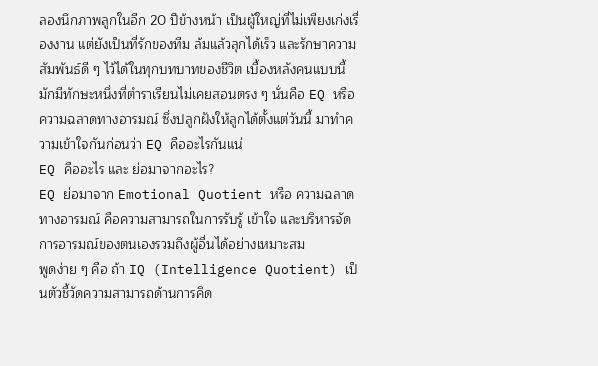ลองนึกภาพลูกในอีก 20 ปีข้างหน้า เป็นผู้ใหญ่ที่ไม่เพียงเก่งเรื่องงาน แต่ยังเป็นที่รักของทีม ล้มแล้วลุกได้เร็ว และรักษาความสัมพันธ์ดี ๆ ไว้ได้ในทุกบทบาทของชีวิต เบื้องหลังคนแบบนี้มักมีทักษะหนึ่งที่ตำราเรียนไม่เคยสอนตรง ๆ นั่นคือ EQ หรือความฉลาดทางอารมณ์ ซึ่งปลูกฝังให้ลูกได้ตั้งแต่วันนี้ มาทำความเข้าใจกันก่อนว่า EQ คืออะไรกันแน่
EQ คืออะไร และ ย่อมาจากอะไร?
EQ ย่อมาจาก Emotional Quotient หรือ ความฉลาดทางอารมณ์ คือความสามารถในการรับรู้ เข้าใจ และบริหารจัดการอารมณ์ของตนเองรวมถึงผู้อื่นได้อย่างเหมาะสม
พูดง่าย ๆ คือ ถ้า IQ (Intelligence Quotient) เป็นตัวชี้วัดความสามารถด้านการคิด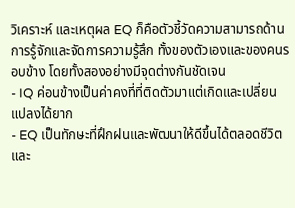วิเคราะห์ และเหตุผล EQ ก็คือตัวชี้วัดความสามารถด้านการรู้จักและจัดการความรู้สึก ทั้งของตัวเองและของคนรอบข้าง โดยทั้งสองอย่างมีจุดต่างกันชัดเจน
- IQ ค่อนข้างเป็นค่าคงที่ที่ติดตัวมาแต่เกิดและเปลี่ยนแปลงได้ยาก
- EQ เป็นทักษะที่ฝึกฝนและพัฒนาให้ดีขึ้นได้ตลอดชีวิต
และ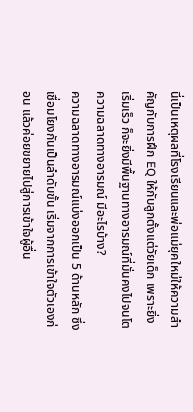นี่เป็นเหตุผลที่โรงเรียนและพ่อแม่ยุคใหม่ให้ความสำคัญกับการฝึก EQ ให้กับลูกตั้งแต่วัยเด็ก เพราะยิ่งเริ่มเร็ว ก็จะยิ่งมีพื้นฐานทางอารมณ์ที่มั่นคงไปจนโต
ความฉลาดทางอารมณ์ มีอะไรบ้าง?
ความฉลาดทางอารมณ์แบ่งออกเป็น 5 ด้านหลัก ซึ่งเชื่อมโยงกันเป็นลำดับขั้น เริ่มจากการเข้าใจตัวเองก่อน แล้วค่อยขยายไปสู่การเข้าใจผู้อื่น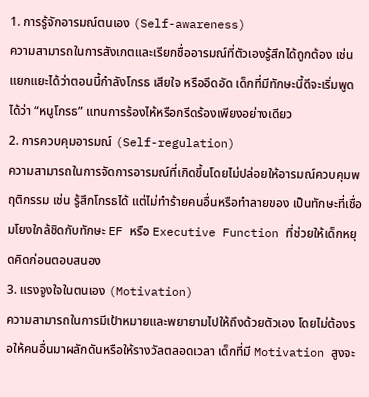1. การรู้จักอารมณ์ตนเอง (Self-awareness)
ความสามารถในการสังเกตและเรียกชื่ออารมณ์ที่ตัวเองรู้สึกได้ถูกต้อง เช่น แยกแยะได้ว่าตอนนี้กำลังโกรธ เสียใจ หรืออึดอัด เด็กที่มีทักษะนี้ดีจะเริ่มพูดได้ว่า “หนูโกรธ” แทนการร้องไห้หรือกรีดร้องเพียงอย่างเดียว
2. การควบคุมอารมณ์ (Self-regulation)
ความสามารถในการจัดการอารมณ์ที่เกิดขึ้นโดยไม่ปล่อยให้อารมณ์ควบคุมพฤติกรรม เช่น รู้สึกโกรธได้ แต่ไม่ทำร้ายคนอื่นหรือทำลายของ เป็นทักษะที่เชื่อมโยงใกล้ชิดกับทักษะ EF หรือ Executive Function ที่ช่วยให้เด็กหยุดคิดก่อนตอบสนอง
3. แรงจูงใจในตนเอง (Motivation)
ความสามารถในการมีเป้าหมายและพยายามไปให้ถึงด้วยตัวเอง โดยไม่ต้องรอให้คนอื่นมาผลักดันหรือให้รางวัลตลอดเวลา เด็กที่มี Motivation สูงจะ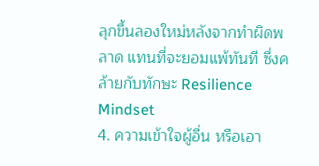ลุกขึ้นลองใหม่หลังจากทำผิดพลาด แทนที่จะยอมแพ้ทันที ซึ่งคล้ายกับทักษะ Resilience Mindset
4. ความเข้าใจผู้อื่น หรือเอา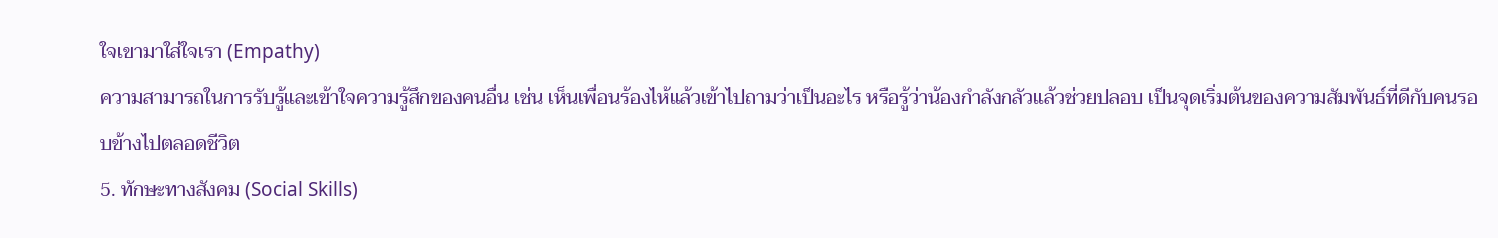ใจเขามาใส่ใจเรา (Empathy)
ความสามารถในการรับรู้และเข้าใจความรู้สึกของคนอื่น เช่น เห็นเพื่อนร้องไห้แล้วเข้าไปถามว่าเป็นอะไร หรือรู้ว่าน้องกำลังกลัวแล้วช่วยปลอบ เป็นจุดเริ่มต้นของความสัมพันธ์ที่ดีกับคนรอบข้างไปตลอดชีวิต
5. ทักษะทางสังคม (Social Skills)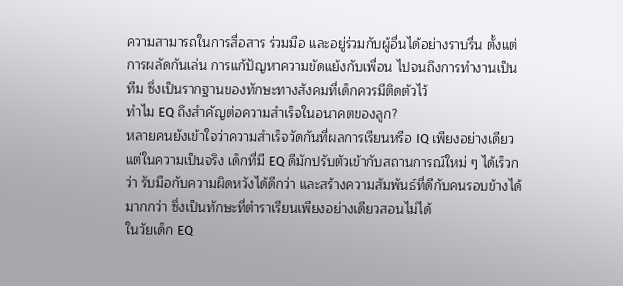ความสามารถในการสื่อสาร ร่วมมือ และอยู่ร่วมกับผู้อื่นได้อย่างราบรื่น ตั้งแต่การผลัดกันเล่น การแก้ปัญหาความขัดแย้งกับเพื่อน ไปจนถึงการทำงานเป็นทีม ซึ่งเป็นรากฐานของทักษะทางสังคมที่เด็กควรมีติดตัวไว้
ทำไม EQ ถึงสำคัญต่อความสำเร็จในอนาคตของลูก?
หลายคนยังเข้าใจว่าความสำเร็จวัดกันที่ผลการเรียนหรือ IQ เพียงอย่างเดียว แต่ในความเป็นจริง เด็กที่มี EQ ดีมักปรับตัวเข้ากับสถานการณ์ใหม่ ๆ ได้เร็วกว่า รับมือกับความผิดหวังได้ดีกว่า และสร้างความสัมพันธ์ที่ดีกับคนรอบข้างได้มากกว่า ซึ่งเป็นทักษะที่ตำราเรียนเพียงอย่างเดียวสอนไม่ได้
ในวัยเด็ก EQ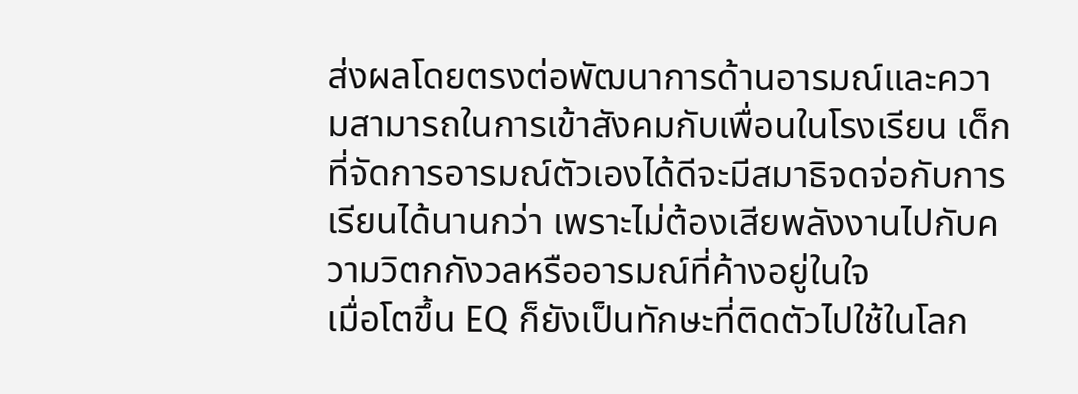ส่งผลโดยตรงต่อพัฒนาการด้านอารมณ์และความสามารถในการเข้าสังคมกับเพื่อนในโรงเรียน เด็กที่จัดการอารมณ์ตัวเองได้ดีจะมีสมาธิจดจ่อกับการเรียนได้นานกว่า เพราะไม่ต้องเสียพลังงานไปกับความวิตกกังวลหรืออารมณ์ที่ค้างอยู่ในใจ
เมื่อโตขึ้น EQ ก็ยังเป็นทักษะที่ติดตัวไปใช้ในโลก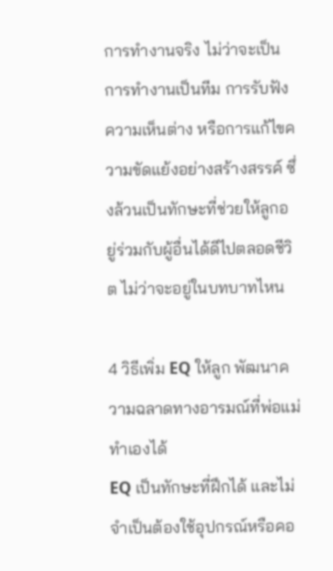การทำงานจริง ไม่ว่าจะเป็นการทำงานเป็นทีม การรับฟังความเห็นต่าง หรือการแก้ไขความขัดแย้งอย่างสร้างสรรค์ ซึ่งล้วนเป็นทักษะที่ช่วยให้ลูกอยู่ร่วมกับผู้อื่นได้ดีไปตลอดชีวิต ไม่ว่าจะอยู่ในบทบาทไหน

4 วิธีเพิ่ม EQ ให้ลูก พัฒนาความฉลาดทางอารมณ์ที่พ่อแม่ทำเองได้
EQ เป็นทักษะที่ฝึกได้ และไม่จำเป็นต้องใช้อุปกรณ์หรือคอ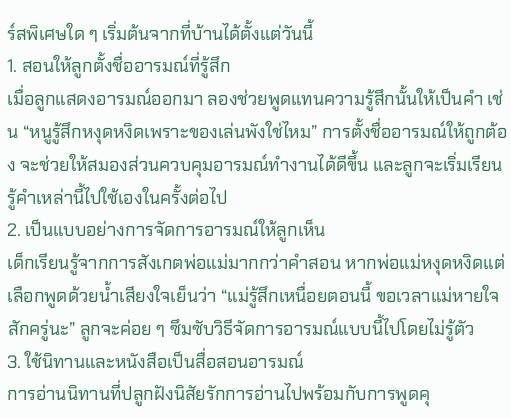ร์สพิเศษใด ๆ เริ่มต้นจากที่บ้านได้ตั้งแต่วันนี้
1. สอนให้ลูกตั้งชื่ออารมณ์ที่รู้สึก
เมื่อลูกแสดงอารมณ์ออกมา ลองช่วยพูดแทนความรู้สึกนั้นให้เป็นคำ เช่น “หนูรู้สึกหงุดหงิดเพราะของเล่นพังใช่ไหม” การตั้งชื่ออารมณ์ให้ถูกต้อง จะช่วยให้สมองส่วนควบคุมอารมณ์ทำงานได้ดีขึ้น และลูกจะเริ่มเรียนรู้คำเหล่านี้ไปใช้เองในครั้งต่อไป
2. เป็นแบบอย่างการจัดการอารมณ์ให้ลูกเห็น
เด็กเรียนรู้จากการสังเกตพ่อแม่มากกว่าคำสอน หากพ่อแม่หงุดหงิดแต่เลือกพูดด้วยน้ำเสียงใจเย็นว่า “แม่รู้สึกเหนื่อยตอนนี้ ขอเวลาแม่หายใจสักครู่นะ” ลูกจะค่อย ๆ ซึมซับวิธีจัดการอารมณ์แบบนี้ไปโดยไม่รู้ตัว
3. ใช้นิทานและหนังสือเป็นสื่อสอนอารมณ์
การอ่านนิทานที่ปลูกฝังนิสัยรักการอ่านไปพร้อมกับการพูดคุ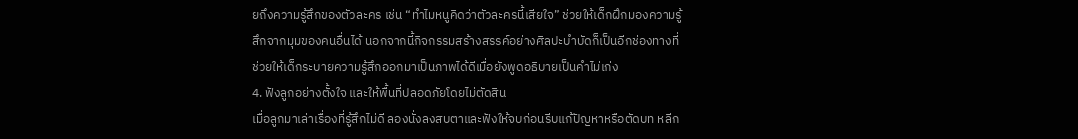ยถึงความรู้สึกของตัวละคร เช่น “ทำไมหนูคิดว่าตัวละครนี้เสียใจ” ช่วยให้เด็กฝึกมองความรู้สึกจากมุมของคนอื่นได้ นอกจากนี้กิจกรรมสร้างสรรค์อย่างศิลปะบำบัดก็เป็นอีกช่องทางที่ช่วยให้เด็กระบายความรู้สึกออกมาเป็นภาพได้ดีเมื่อยังพูดอธิบายเป็นคำไม่เก่ง
4. ฟังลูกอย่างตั้งใจ และให้พื้นที่ปลอดภัยโดยไม่ตัดสิน
เมื่อลูกมาเล่าเรื่องที่รู้สึกไม่ดี ลองนั่งลงสบตาและฟังให้จบก่อนรีบแก้ปัญหาหรือตัดบท หลีก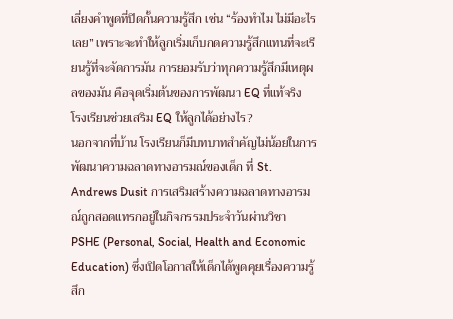เลี่ยงคำพูดที่ปิดกั้นความรู้สึก เช่น “ร้องทำไม ไม่มีอะไรเลย” เพราะจะทำให้ลูกเริ่มเก็บกดความรู้สึกแทนที่จะเรียนรู้ที่จะจัดการมัน การยอมรับว่าทุกความรู้สึกมีเหตุผลของมัน คือจุดเริ่มต้นของการพัฒนา EQ ที่แท้จริง
โรงเรียนช่วยเสริม EQ ให้ลูกได้อย่างไร?
นอกจากที่บ้าน โรงเรียนก็มีบทบาทสำคัญไม่น้อยในการพัฒนาความฉลาดทางอารมณ์ของเด็ก ที่ St. Andrews Dusit การเสริมสร้างความฉลาดทางอารมณ์ถูกสอดแทรกอยู่ในกิจกรรมประจำวันผ่านวิชา PSHE (Personal, Social, Health and Economic Education) ซึ่งเปิดโอกาสให้เด็กได้พูดคุยเรื่องความรู้สึก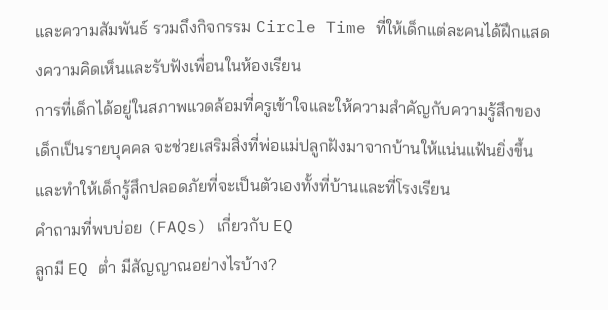และความสัมพันธ์ รวมถึงกิจกรรม Circle Time ที่ให้เด็กแต่ละคนได้ฝึกแสดงความคิดเห็นและรับฟังเพื่อนในห้องเรียน
การที่เด็กได้อยู่ในสภาพแวดล้อมที่ครูเข้าใจและให้ความสำคัญกับความรู้สึกของเด็กเป็นรายบุคคล จะช่วยเสริมสิ่งที่พ่อแม่ปลูกฝังมาจากบ้านให้แน่นแฟ้นยิ่งขึ้น และทำให้เด็กรู้สึกปลอดภัยที่จะเป็นตัวเองทั้งที่บ้านและที่โรงเรียน
คำถามที่พบบ่อย (FAQs) เกี่ยวกับ EQ
ลูกมี EQ ต่ำ มีสัญญาณอย่างไรบ้าง?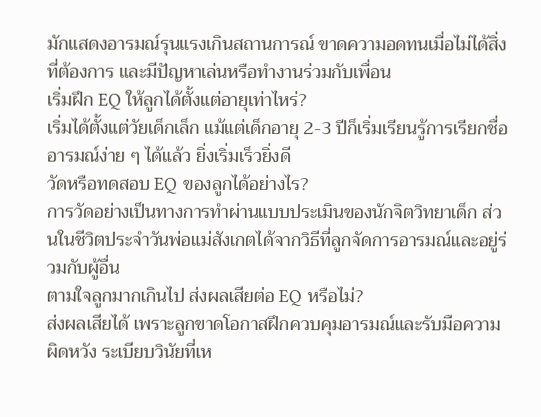มักแสดงอารมณ์รุนแรงเกินสถานการณ์ ขาดความอดทนเมื่อไม่ได้สิ่งที่ต้องการ และมีปัญหาเล่นหรือทำงานร่วมกับเพื่อน
เริ่มฝึก EQ ให้ลูกได้ตั้งแต่อายุเท่าไหร่?
เริ่มได้ตั้งแต่วัยเด็กเล็ก แม้แต่เด็กอายุ 2-3 ปีก็เริ่มเรียนรู้การเรียกชื่ออารมณ์ง่าย ๆ ได้แล้ว ยิ่งเริ่มเร็วยิ่งดี
วัดหรือทดสอบ EQ ของลูกได้อย่างไร?
การวัดอย่างเป็นทางการทำผ่านแบบประเมินของนักจิตวิทยาเด็ก ส่วนในชีวิตประจำวันพ่อแม่สังเกตได้จากวิธีที่ลูกจัดการอารมณ์และอยู่ร่วมกับผู้อื่น
ตามใจลูกมากเกินไป ส่งผลเสียต่อ EQ หรือไม่?
ส่งผลเสียได้ เพราะลูกขาดโอกาสฝึกควบคุมอารมณ์และรับมือความผิดหวัง ระเบียบวินัยที่เห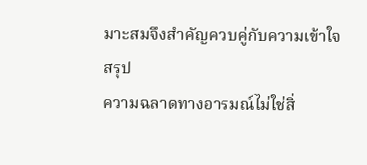มาะสมจึงสำคัญควบคู่กับความเข้าใจ
สรุป
ความฉลาดทางอารมณ์ไม่ใช่สิ่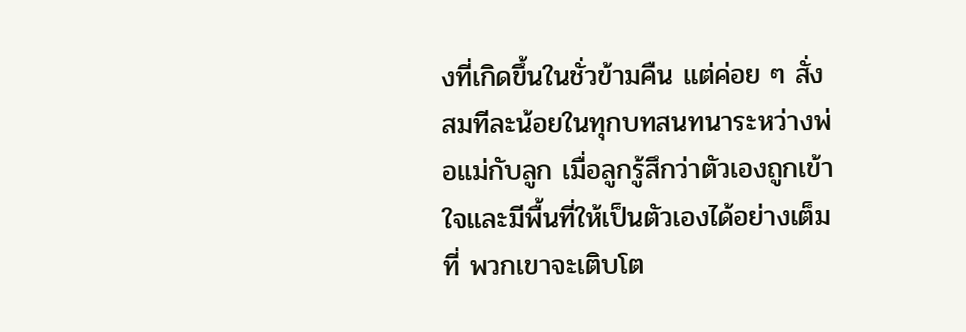งที่เกิดขึ้นในชั่วข้ามคืน แต่ค่อย ๆ สั่งสมทีละน้อยในทุกบทสนทนาระหว่างพ่อแม่กับลูก เมื่อลูกรู้สึกว่าตัวเองถูกเข้าใจและมีพื้นที่ให้เป็นตัวเองได้อย่างเต็มที่ พวกเขาจะเติบโต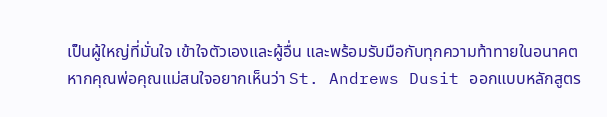เป็นผู้ใหญ่ที่มั่นใจ เข้าใจตัวเองและผู้อื่น และพร้อมรับมือกับทุกความท้าทายในอนาคต
หากคุณพ่อคุณแม่สนใจอยากเห็นว่า St. Andrews Dusit ออกแบบหลักสูตร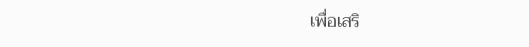เพื่อเสริ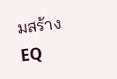มสร้าง EQ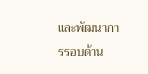และพัฒนาการรอบด้าน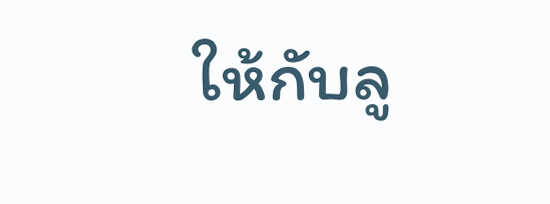ให้กับลู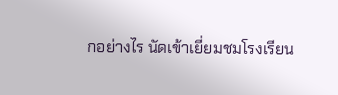กอย่างไร นัดเข้าเยี่ยมชมโรงเรียน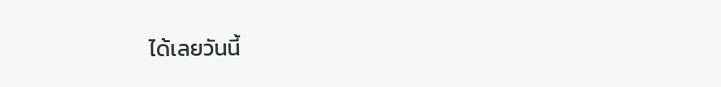ได้เลยวันนี้